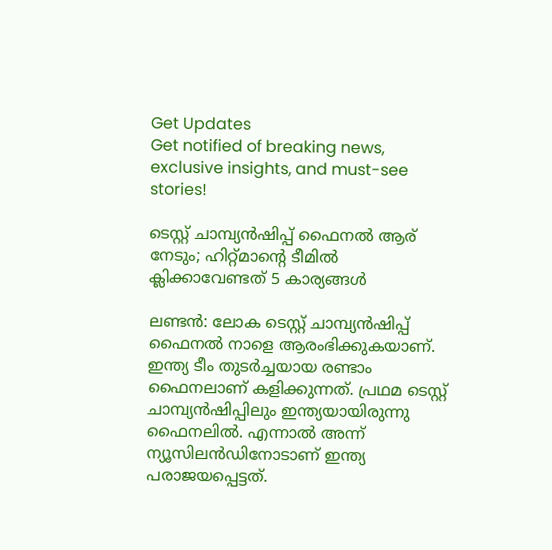Get Updates
Get notified of breaking news, exclusive insights, and must-see stories!

ടെസ്റ്റ് ചാമ്പ്യന്‍ഷിപ്പ് ഫൈനല്‍ ആര് നേടും; ഹിറ്റ്മാന്റെ ടീമില്‍ ക്ലിക്കാവേണ്ടത് 5 കാര്യങ്ങള്‍

ലണ്ടന്‍: ലോക ടെസ്റ്റ് ചാമ്പ്യന്‍ഷിപ്പ് ഫൈനല്‍ നാളെ ആരംഭിക്കുകയാണ്. ഇന്ത്യ ടീം തുടര്‍ച്ചയായ രണ്ടാം ഫൈനലാണ് കളിക്കുന്നത്. പ്രഥമ ടെസ്റ്റ് ചാമ്പ്യന്‍ഷിപ്പിലും ഇന്ത്യയായിരുന്നു ഫൈനലില്‍. എന്നാല്‍ അന്ന് ന്യൂസിലന്‍ഡിനോടാണ് ഇന്ത്യ പരാജയപ്പെട്ടത്.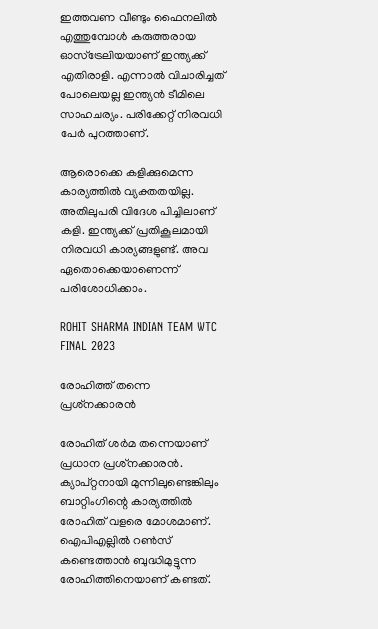ഇത്തവണ വീണ്ടും ഫൈനലില്‍ എത്തുമ്പോള്‍ കരുത്തരായ ഓസ്‌ട്രേലിയയാണ് ഇന്ത്യക്ക് എതിരാളി. എന്നാല്‍ വിചാരിച്ചത് പോലെയല്ല ഇന്ത്യന്‍ ടീമിലെ സാഹചര്യം. പരിക്കേറ്റ് നിരവധി പേര്‍ പുറത്താണ്.

ആരൊക്കെ കളിക്കുമെന്ന കാര്യത്തില്‍ വ്യക്തതയില്ല. അതിലുപരി വിദേശ പിച്ചിലാണ് കളി. ഇന്ത്യക്ക് പ്രതികൂലമായി നിരവധി കാര്യങ്ങളുണ്ട്. അവ ഏതൊക്കെയാണെന്ന് പരിശോധിക്കാം.

ROHIT SHARMA INDIAN TEAM WTC FINAL 2023

രോഹിത്ത് തന്നെ പ്രശ്‌നക്കാരന്‍

രോഹിത് ശര്‍മ തന്നെയാണ് പ്രധാന പ്രശ്‌നക്കാരന്‍. ക്യാപ്റ്റനായി മുന്നിലുണ്ടെങ്കിലും ബാറ്റിംഗിന്റെ കാര്യത്തില്‍ രോഹിത് വളരെ മോശമാണ്. ഐപിഎല്ലില്‍ റണ്‍സ് കണ്ടെത്താന്‍ ബുദ്ധിമുട്ടുന്ന രോഹിത്തിനെയാണ് കണ്ടത്.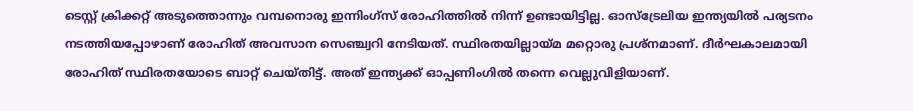ടെസ്റ്റ് ക്രിക്കറ്റ് അടുത്തൊന്നും വമ്പനൊരു ഇന്നിംഗ്‌സ് രോഹിത്തില്‍ നിന്ന് ഉണ്ടായിട്ടില്ല. ഓസ്‌ട്രേലിയ ഇന്ത്യയില്‍ പര്യടനം നടത്തിയപ്പോഴാണ് രോഹിത് അവസാന സെഞ്ച്വറി നേടിയത്. സ്ഥിരതയില്ലായ്മ മറ്റൊരു പ്രശ്‌നമാണ്. ദീര്‍ഘകാലമായി രോഹിത് സ്ഥിരതയോടെ ബാറ്റ് ചെയ്തിട്ട്. അത് ഇന്ത്യക്ക് ഓപ്പണിംഗില്‍ തന്നെ വെല്ലുവിളിയാണ്.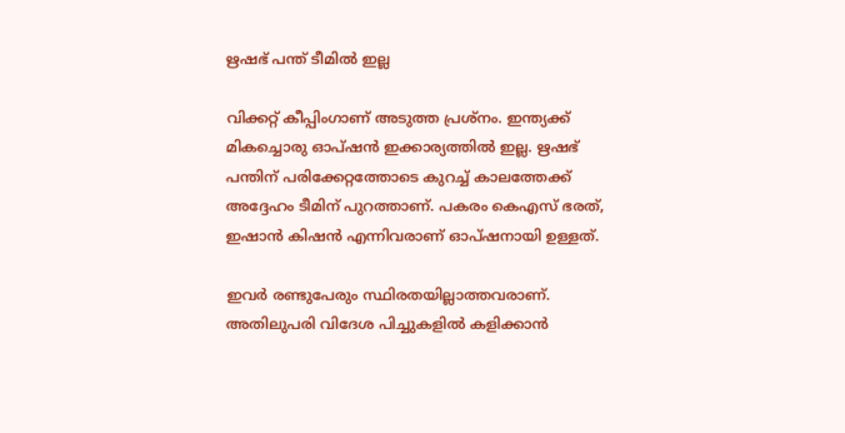ഋഷഭ് പന്ത് ടീമില്‍ ഇല്ല

വിക്കറ്റ് കീപ്പിംഗാണ് അടുത്ത പ്രശ്‌നം. ഇന്ത്യക്ക് മികച്ചൊരു ഓപ്ഷന്‍ ഇക്കാര്യത്തില്‍ ഇല്ല. ഋഷഭ് പന്തിന് പരിക്കേറ്റത്തോടെ കുറച്ച് കാലത്തേക്ക് അദ്ദേഹം ടീമിന് പുറത്താണ്. പകരം കെഎസ് ഭരത്, ഇഷാന്‍ കിഷന്‍ എന്നിവരാണ് ഓപ്ഷനായി ഉള്ളത്.

ഇവര്‍ രണ്ടുപേരും സ്ഥിരതയില്ലാത്തവരാണ്. അതിലുപരി വിദേശ പിച്ചുകളില്‍ കളിക്കാന്‍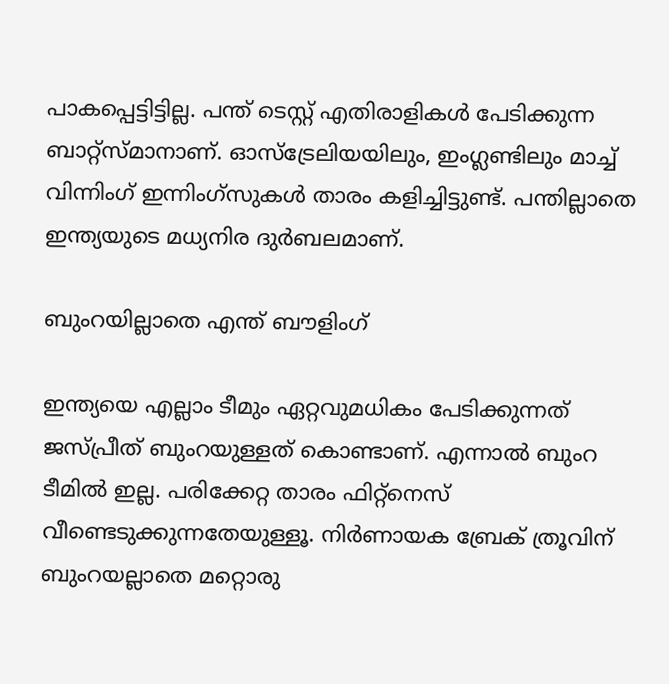പാകപ്പെട്ടിട്ടില്ല. പന്ത് ടെസ്റ്റ് എതിരാളികള്‍ പേടിക്കുന്ന ബാറ്റ്‌സ്മാനാണ്. ഓസ്‌ട്രേലിയയിലും, ഇംഗ്ലണ്ടിലും മാച്ച് വിന്നിംഗ് ഇന്നിംഗ്‌സുകള്‍ താരം കളിച്ചിട്ടുണ്ട്. പന്തില്ലാതെ ഇന്ത്യയുടെ മധ്യനിര ദുര്‍ബലമാണ്.

ബുംറയില്ലാതെ എന്ത് ബൗളിംഗ്

ഇന്ത്യയെ എല്ലാം ടീമും ഏറ്റവുമധികം പേടിക്കുന്നത് ജസ്പ്രീത് ബുംറയുള്ളത് കൊണ്ടാണ്. എന്നാല്‍ ബുംറ ടീമില്‍ ഇല്ല. പരിക്കേറ്റ താരം ഫിറ്റ്‌നെസ് വീണ്ടെടുക്കുന്നതേയുള്ളൂ. നിര്‍ണായക ബ്രേക് ത്രൂവിന് ബുംറയല്ലാതെ മറ്റൊരു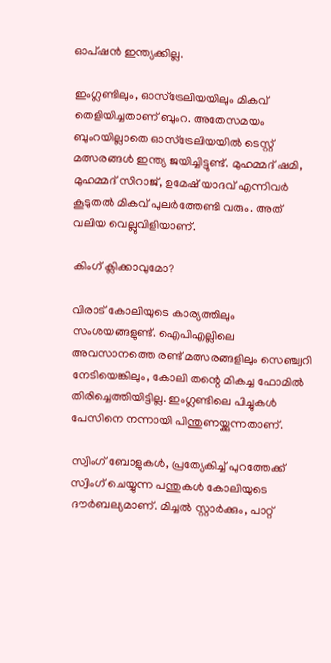ഓപ്ഷന്‍ ഇന്ത്യക്കില്ല.

ഇംഗ്ലണ്ടിലും, ഓസ്‌ട്രേലിയയിലും മികവ് തെളിയിച്ചതാണ് ബുംറ. അതേസമയം ബുംറയില്ലാതെ ഓസ്‌ട്രേലിയയില്‍ ടെസ്റ്റ് മത്സരങ്ങള്‍ ഇന്ത്യ ജയിച്ചിട്ടുണ്ട്. മുഹമ്മദ് ഷമി, മുഹമ്മദ് സിറാജ്, ഉമേഷ് യാദവ് എന്നിവര്‍ കൂടുതല്‍ മികവ് പുലര്‍ത്തേണ്ടി വരും. അത് വലിയ വെല്ലുവിളിയാണ്.

കിംഗ് ക്ലിക്കാവുമോ?

വിരാട് കോലിയുടെ കാര്യത്തിലും സംശയങ്ങളുണ്ട്. ഐപിഎല്ലിലെ അവസാനത്തെ രണ്ട് മത്സരങ്ങളിലും സെഞ്ച്വറി നേടിയെങ്കിലും, കോലി തന്റെ മികച്ച ഫോമില്‍ തിരിച്ചെത്തിയിട്ടില്ല. ഇംഗ്ലണ്ടിലെ പിച്ചുകള്‍ പേസിനെ നന്നായി പിന്തുണയ്ക്കുന്നതാണ്.

സ്വിംഗ് ബോളുകള്‍, പ്രത്യേകിച്ച് പുറത്തേക്ക് സ്വിംഗ് ചെയ്യുന്ന പന്തുകള്‍ കോലിയുടെ ദൗര്‍ബല്യമാണ്. മിച്ചല്‍ സ്റ്റാര്‍ക്കും, പാറ്റ്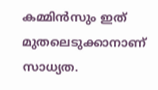കമ്മിന്‍സും ഇത് മുതലെടുക്കാനാണ് സാധ്യത.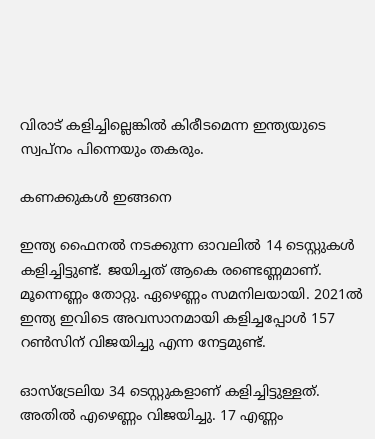വിരാട് കളിച്ചില്ലെങ്കില്‍ കിരീടമെന്ന ഇന്ത്യയുടെ സ്വപ്‌നം പിന്നെയും തകരും.

കണക്കുകള്‍ ഇങ്ങനെ

ഇന്ത്യ ഫൈനല്‍ നടക്കുന്ന ഓവലില്‍ 14 ടെസ്റ്റുകള്‍ കളിച്ചിട്ടുണ്ട്. ജയിച്ചത് ആകെ രണ്ടെണ്ണമാണ്. മൂന്നെണ്ണം തോറ്റു. ഏഴെണ്ണം സമനിലയായി. 2021ല്‍ ഇന്ത്യ ഇവിടെ അവസാനമായി കളിച്ചപ്പോള്‍ 157 റണ്‍സിന് വിജയിച്ചു എന്ന നേട്ടമുണ്ട്.

ഓസ്‌ട്രേലിയ 34 ടെസ്റ്റുകളാണ് കളിച്ചിട്ടുള്ളത്. അതില്‍ എഴെണ്ണം വിജയിച്ചു. 17 എണ്ണം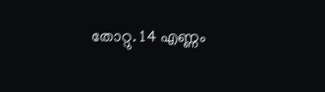തോറ്റു. 14 എണ്ണം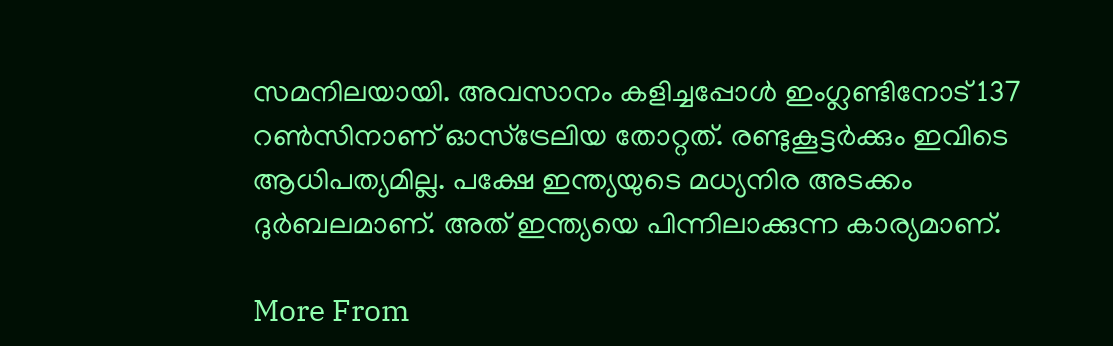സമനിലയായി. അവസാനം കളിച്ചപ്പോള്‍ ഇംഗ്ലണ്ടിനോട് 137 റണ്‍സിനാണ് ഓസ്‌ട്രേലിയ തോറ്റത്. രണ്ടുകൂട്ടര്‍ക്കും ഇവിടെ ആധിപത്യമില്ല. പക്ഷേ ഇന്ത്യയുടെ മധ്യനിര അടക്കം ദുര്‍ബലമാണ്. അത് ഇന്ത്യയെ പിന്നിലാക്കുന്ന കാര്യമാണ്.

More From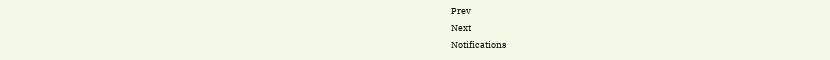Prev
Next
Notifications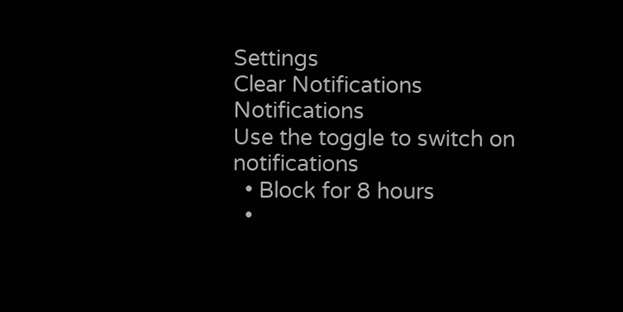Settings
Clear Notifications
Notifications
Use the toggle to switch on notifications
  • Block for 8 hours
  •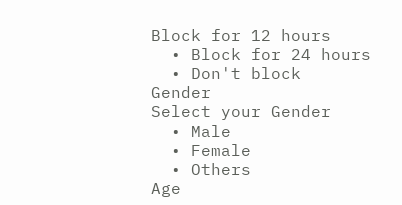Block for 12 hours
  • Block for 24 hours
  • Don't block
Gender
Select your Gender
  • Male
  • Female
  • Others
Age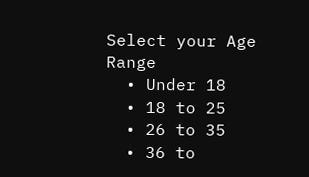Select your Age Range
  • Under 18
  • 18 to 25
  • 26 to 35
  • 36 to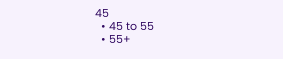45
  • 45 to 55
  • 55+